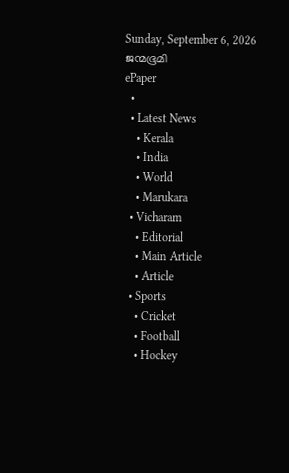Sunday, September 6, 2026
ജന്മഭൂമി
ePaper
  •
  • Latest News
    • Kerala
    • India
    • World
    • Marukara
  • Vicharam
    • Editorial
    • Main Article
    • Article
  • Sports
    • Cricket
    • Football
    • Hockey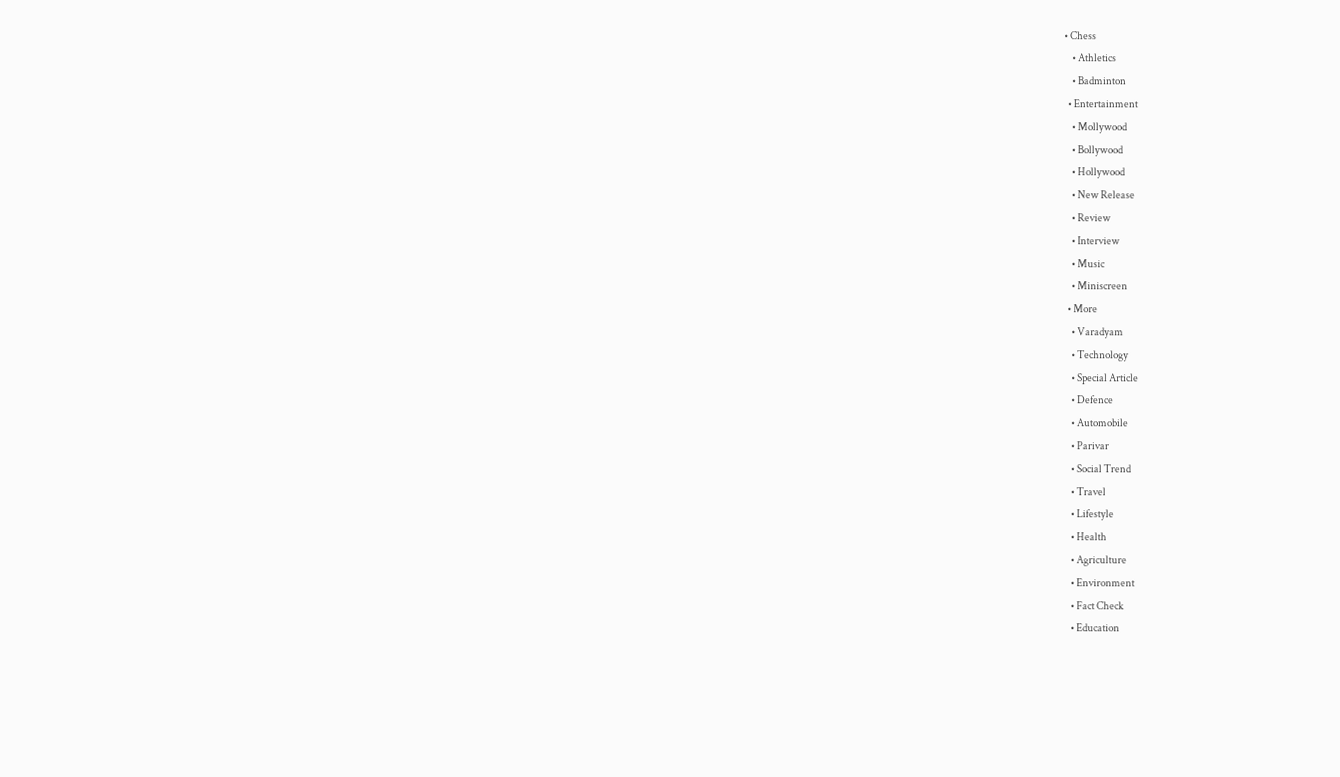• Chess
    • Athletics
    • Badminton
  • Entertainment
    • Mollywood
    • Bollywood
    • Hollywood
    • New Release
    • Review
    • Interview
    • Music
    • Miniscreen
  • More
    • Varadyam
    • Technology
    • Special Article
    • Defence
    • Automobile
    • Parivar
    • Social Trend
    • Travel
    • Lifestyle
    • Health
    • Agriculture
    • Environment
    • Fact Check
    • Education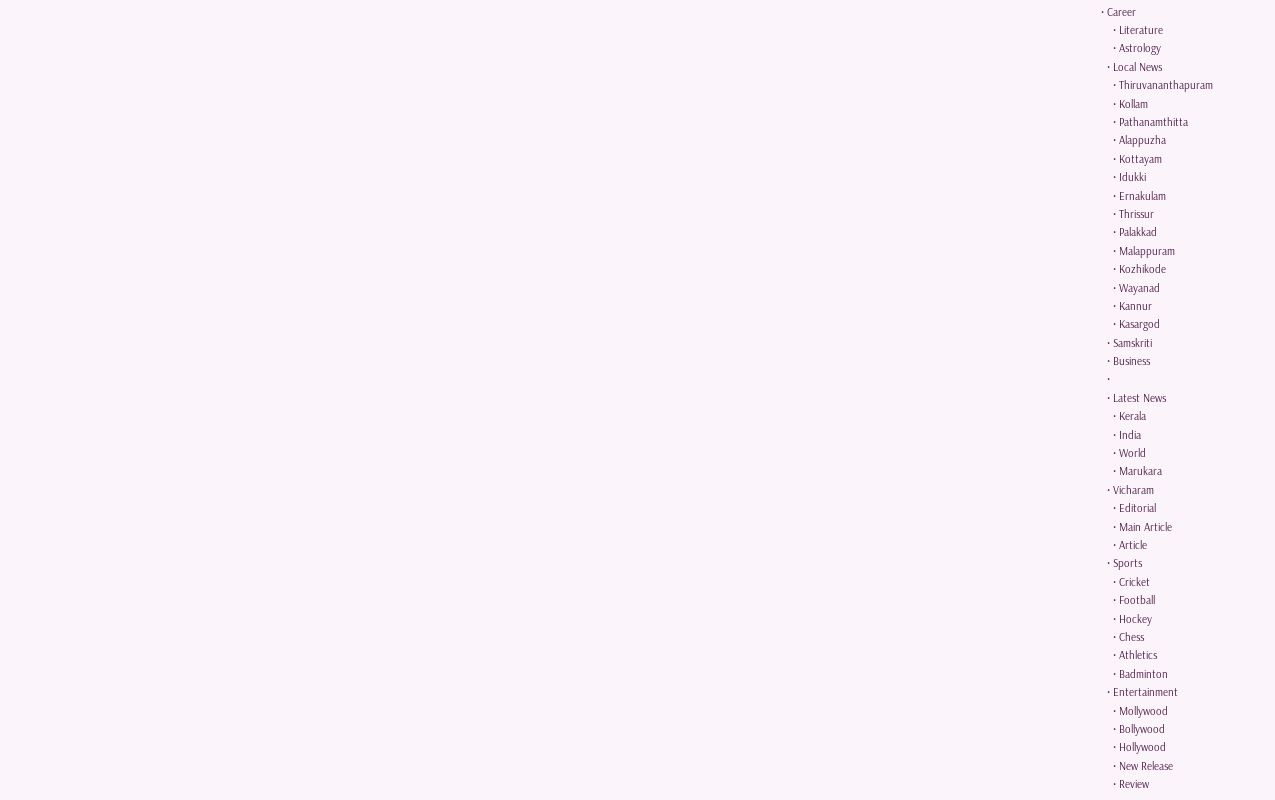• Career
    • Literature
    • Astrology
  • Local News
    • Thiruvananthapuram
    • Kollam
    • Pathanamthitta
    • Alappuzha
    • Kottayam
    • Idukki
    • Ernakulam
    • Thrissur
    • Palakkad
    • Malappuram
    • Kozhikode
    • Wayanad
    • Kannur
    • Kasargod
  • Samskriti
  • Business
  •
  • Latest News
    • Kerala
    • India
    • World
    • Marukara
  • Vicharam
    • Editorial
    • Main Article
    • Article
  • Sports
    • Cricket
    • Football
    • Hockey
    • Chess
    • Athletics
    • Badminton
  • Entertainment
    • Mollywood
    • Bollywood
    • Hollywood
    • New Release
    • Review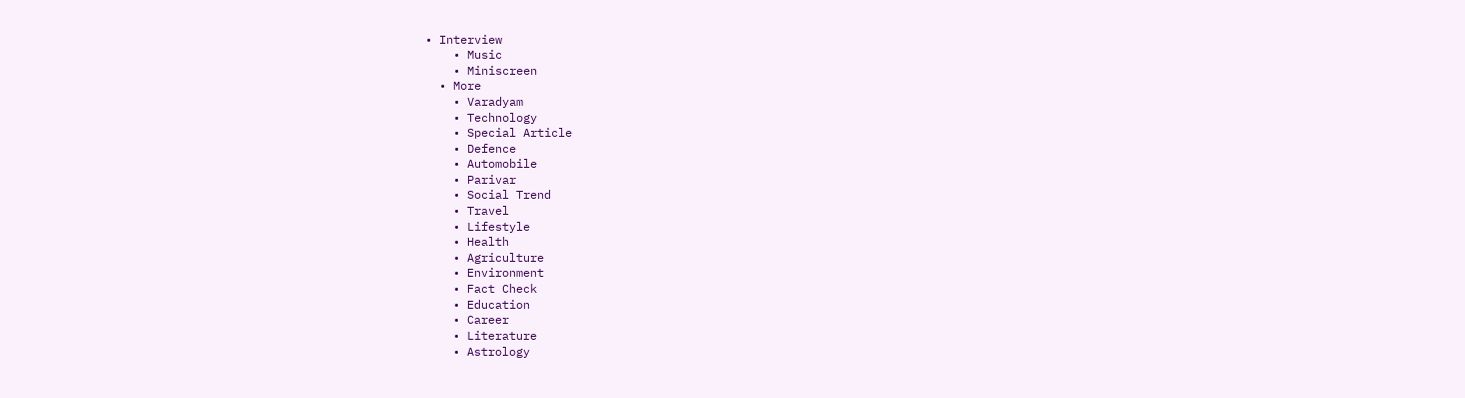• Interview
    • Music
    • Miniscreen
  • More
    • Varadyam
    • Technology
    • Special Article
    • Defence
    • Automobile
    • Parivar
    • Social Trend
    • Travel
    • Lifestyle
    • Health
    • Agriculture
    • Environment
    • Fact Check
    • Education
    • Career
    • Literature
    • Astrology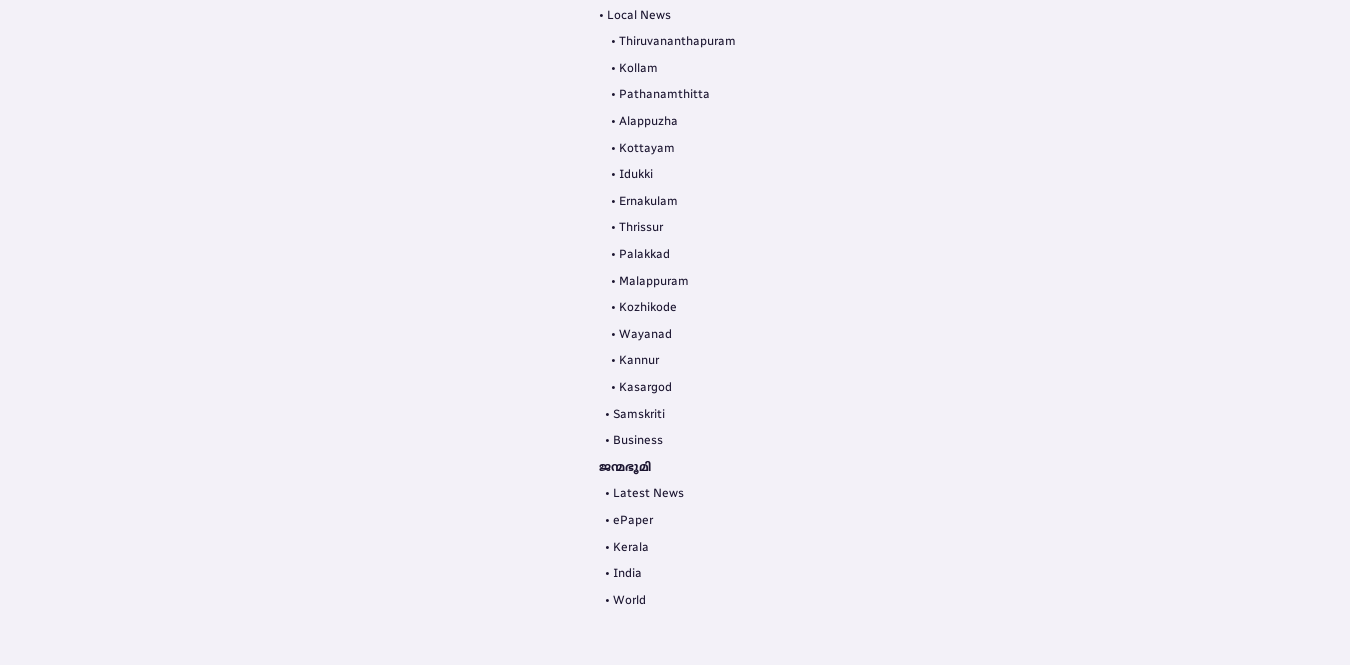• Local News
    • Thiruvananthapuram
    • Kollam
    • Pathanamthitta
    • Alappuzha
    • Kottayam
    • Idukki
    • Ernakulam
    • Thrissur
    • Palakkad
    • Malappuram
    • Kozhikode
    • Wayanad
    • Kannur
    • Kasargod
  • Samskriti
  • Business
ജന്മഭൂമി
  • Latest News
  • ePaper
  • Kerala
  • India
  • World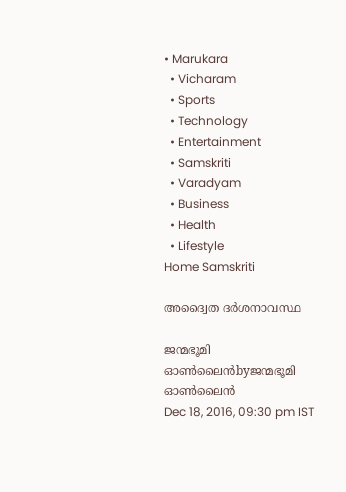• Marukara
  • Vicharam
  • Sports
  • Technology
  • Entertainment
  • Samskriti
  • Varadyam
  • Business
  • Health
  • Lifestyle
Home Samskriti

അദ്വൈത ദര്‍ശനാവസ്ഥ

ജന്മഭൂമി ഓണ്‍ലൈന്‍byജന്മഭൂമി ഓണ്‍ലൈന്‍
Dec 18, 2016, 09:30 pm IST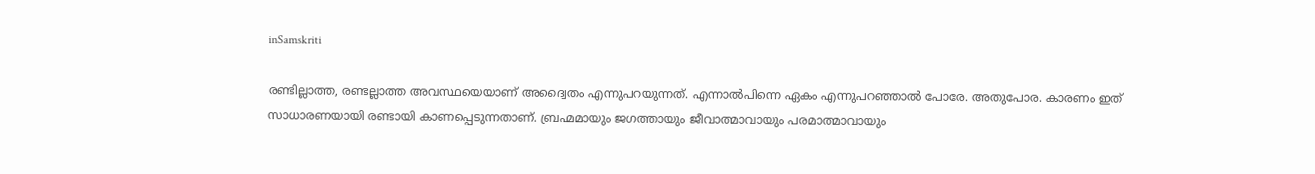inSamskriti

രണ്ടില്ലാത്ത, രണ്ടല്ലാത്ത അവസ്ഥയെയാണ് അദ്വൈതം എന്നുപറയുന്നത്. എന്നാല്‍പിന്നെ ഏകം എന്നുപറഞ്ഞാല്‍ പോരേ. അതുപോര. കാരണം ഇത് സാധാരണയായി രണ്ടായി കാണപ്പെടുന്നതാണ്. ബ്രഹ്മമായും ജഗത്തായും ജീവാത്മാവായും പരമാത്മാവായും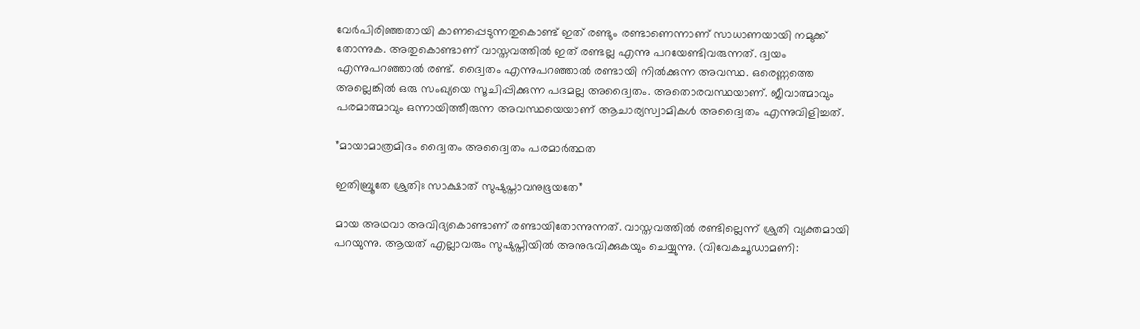വേര്‍പിരിഞ്ഞതായി കാണപ്പെടുന്നതുകൊണ്ട് ഇത് രണ്ടും രണ്ടാണെന്നാണ് സാധാണയായി നമുക്ക് തോന്നുക. അതുകൊണ്ടാണ് വാസ്തവത്തില്‍ ഇത് രണ്ടല്ല എന്നു പറയേണ്ടിവരുന്നത്. ദ്വയം എന്നുപറഞ്ഞാല്‍ രണ്ട്. ദ്വൈതം എന്നുപറഞ്ഞാല്‍ രണ്ടായി നില്‍ക്കുന്ന അവസ്ഥ. ഒരെണ്ണത്തെ അല്ലെങ്കില്‍ ഒരു സംഖ്യയെ സൂചിപ്പിക്കുന്ന പദമല്ല അദ്വൈതം. അതൊരവസ്ഥയാണ്. ജീവാത്മാവും പരമാത്മാവും ഒന്നായിത്തീരുന്ന അവസ്ഥയെയാണ് ആചാര്യസ്വാമികള്‍ അദ്വൈതം എന്നുവിളിച്ചത്.

”മായാമാത്രമിദം ദ്വൈതം അദ്വൈതം പരമാര്‍ത്ഥത

ഇതിബ്രൂതേ ശ്രുതിഃ സാക്ഷാത് സുഷുപ്താവനുഭൂയതേ”

മായ അഥവാ അവിദ്യകൊണ്ടാണ് രണ്ടായിതോന്നുന്നത്. വാസ്തവത്തില്‍ രണ്ടില്ലെന്ന് ശ്രുതി വ്യക്തമായി പറയുന്നു. ആയത് എല്ലാവരും സുഷുപ്തിയില്‍ അനുഭവിക്കുകയും ചെയ്യുന്നു. (വിവേകചൂഡാമണി: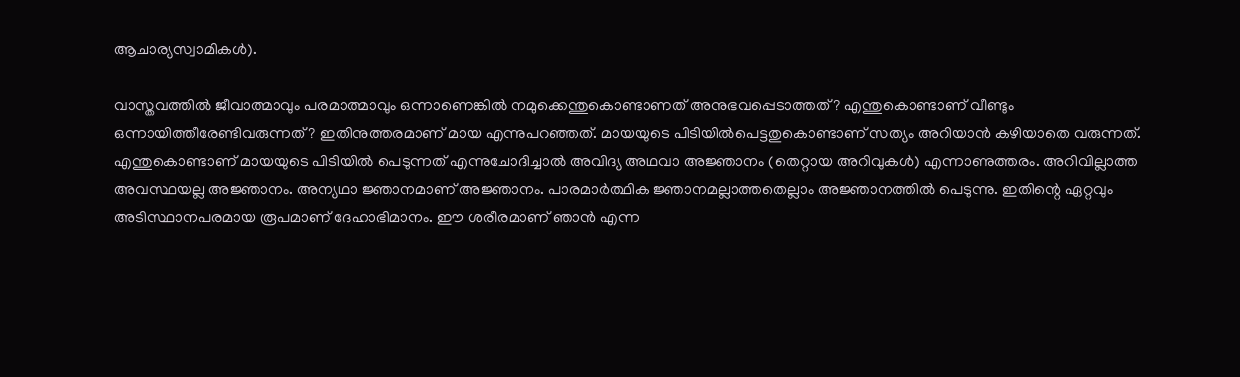ആചാര്യസ്വാമികള്‍).

വാസ്തവത്തില്‍ ജീവാത്മാവും പരമാത്മാവും ഒന്നാണെങ്കില്‍ നമുക്കെന്തുകൊണ്ടാണത് അനുഭവപ്പെടാത്തത്? എന്തുകൊണ്ടാണ് വീണ്ടും ഒന്നായിത്തീരേണ്ടിവരുന്നത്? ഇതിനുത്തരമാണ് മായ എന്നുപറഞ്ഞത്. മായയുടെ പിടിയില്‍പെട്ടതുകൊണ്ടാണ് സത്യം അറിയാന്‍ കഴിയാതെ വരുന്നത്. എന്തുകൊണ്ടാണ് മായയുടെ പിടിയില്‍ പെടുന്നത് എന്നുചോദിച്ചാല്‍ അവിദ്യ അഥവാ അജ്ഞാനം (തെറ്റായ അറിവുകള്‍) എന്നാണുത്തരം. അറിവില്ലാത്ത അവസ്ഥയല്ല അജ്ഞാനം. അന്യഥാ ജ്ഞാനമാണ് അജ്ഞാനം. പാരമാര്‍ത്ഥിക ജ്ഞാനമല്ലാത്തതെല്ലാം അജ്ഞാനത്തില്‍ പെടുന്നു. ഇതിന്റെ ഏറ്റവും അടിസ്ഥാനപരമായ രൂപമാണ് ദേഹാഭിമാനം. ഈ ശരീരമാണ് ഞാന്‍ എന്ന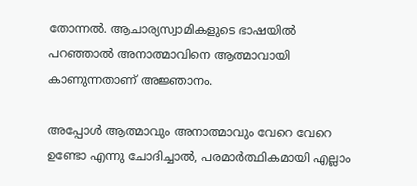തോന്നല്‍. ആചാര്യസ്വാമികളുടെ ഭാഷയില്‍ പറഞ്ഞാല്‍ അനാത്മാവിനെ ആത്മാവായി കാണുന്നതാണ് അജ്ഞാനം.

അപ്പോള്‍ ആത്മാവും അനാത്മാവും വേറെ വേറെ ഉണ്ടോ എന്നു ചോദിച്ചാല്‍, പരമാര്‍ത്ഥികമായി എല്ലാം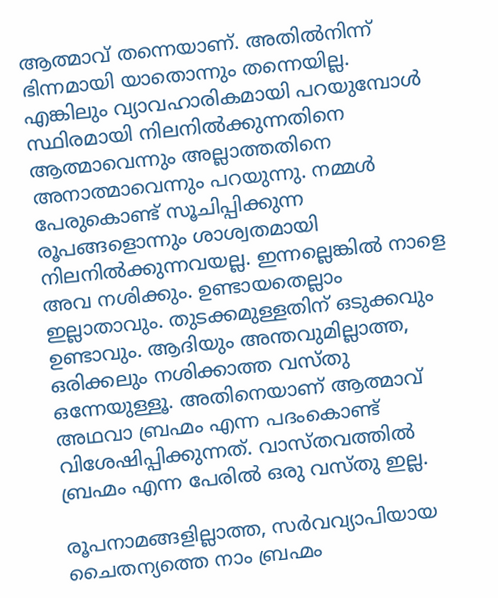ആത്മാവ് തന്നെയാണ്. അതില്‍നിന്ന് ഭിന്നമായി യാതൊന്നും തന്നെയില്ല. എങ്കിലും വ്യാവഹാരികമായി പറയുമ്പോള്‍ സ്ഥിരമായി നിലനില്‍ക്കുന്നതിനെ ആത്മാവെന്നും അല്ലാത്തതിനെ അനാത്മാവെന്നും പറയുന്നു. നമ്മള്‍ പേരുകൊണ്ട് സൂചിപ്പിക്കുന്ന രൂപങ്ങളൊന്നും ശാശ്വതമായി നിലനില്‍ക്കുന്നവയല്ല. ഇന്നല്ലെങ്കില്‍ നാളെ അവ നശിക്കും. ഉണ്ടായതെല്ലാം ഇല്ലാതാവും. തുടക്കമുള്ളതിന് ഒടുക്കവും ഉണ്ടാവും. ആദിയും അന്തവുമില്ലാത്ത, ഒരിക്കലും നശിക്കാത്ത വസ്തു ഒന്നേയുള്ളൂ. അതിനെയാണ് ആത്മാവ് അഥവാ ബ്രഹ്മം എന്ന പദംകൊണ്ട് വിശേഷിപ്പിക്കുന്നത്. വാസ്തവത്തില്‍ ബ്രഹ്മം എന്ന പേരില്‍ ഒരു വസ്തു ഇല്ല.

രൂപനാമങ്ങളില്ലാത്ത, സര്‍വവ്യാപിയായ ചൈതന്യത്തെ നാം ബ്രഹ്മം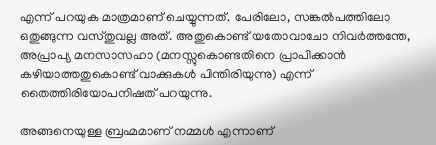എന്ന് പറയുക മാത്രമാണ് ചെയ്യുന്നത്. പേരിലോ, സങ്കല്‍പത്തിലോ ഒതുങ്ങുന്ന വസ്തുവല്ല അത്. അതുകൊണ്ട് യതോവാചോ നിവര്‍ത്തന്തേ, അപ്രാപ്യ മനസാസഹാ (മനസ്സുകൊണ്ടതിനെ പ്രാപിക്കാന്‍ കഴിയാത്തതുകൊണ്ട് വാക്കുകള്‍ പിന്തിരിയുന്നു) എന്ന് തൈത്തിരിയോപനിഷത് പറയുന്നു.

അങ്ങനെയുള്ള ബ്രഹ്മമാണ് നമ്മള്‍ എന്നാണ്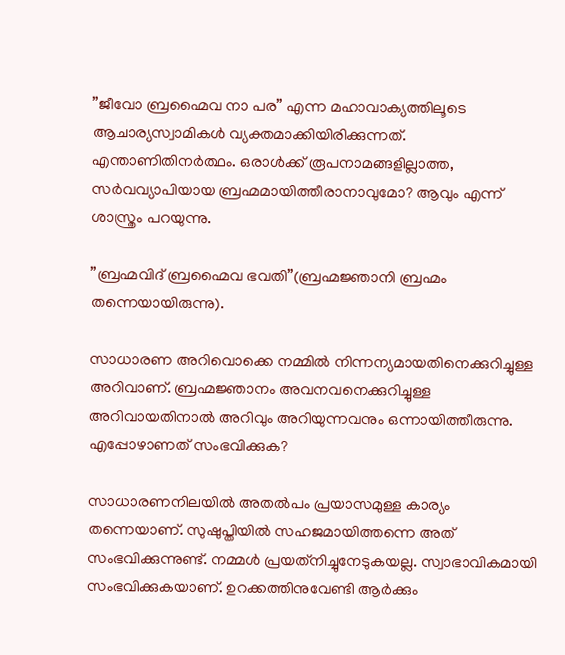”ജീവോ ബ്രഹ്മൈവ നാ പര” എന്ന മഹാവാക്യത്തിലൂടെ ആചാര്യസ്വാമികള്‍ വ്യക്തമാക്കിയിരിക്കുന്നത്. എന്താണിതിനര്‍ത്ഥം. ഒരാള്‍ക്ക് രൂപനാമങ്ങളില്ലാത്ത, സര്‍വവ്യാപിയായ ബ്രഹ്മമായിത്തീരാനാവുമോ? ആവും എന്ന് ശാസ്ത്രം പറയുന്നു.

”ബ്രഹ്മവിദ് ബ്രഹ്മൈവ ഭവതി”(ബ്രഹ്മജ്ഞാനി ബ്രഹ്മം തന്നെയായിരുന്നു).

സാധാരണ അറിവൊക്കെ നമ്മില്‍ നിന്നന്യമായതിനെക്കുറിച്ചുള്ള അറിവാണ്. ബ്രഹ്മജ്ഞാനം അവനവനെക്കുറിച്ചുള്ള അറിവായതിനാല്‍ അറിവും അറിയുന്നവനും ഒന്നായിത്തീരുന്നു. എപ്പോഴാണത് സംഭവിക്കുക?

സാധാരണനിലയില്‍ അതല്‍പം പ്രയാസമുള്ള കാര്യം തന്നെയാണ്. സുഷുപ്തിയില്‍ സഹജമായിത്തന്നെ അത് സംഭവിക്കുന്നുണ്ട്. നമ്മള്‍ പ്രയത്‌നിച്ചുനേടുകയല്ല. സ്വാഭാവികമായി സംഭവിക്കുകയാണ്. ഉറക്കത്തിനുവേണ്ടി ആര്‍ക്കും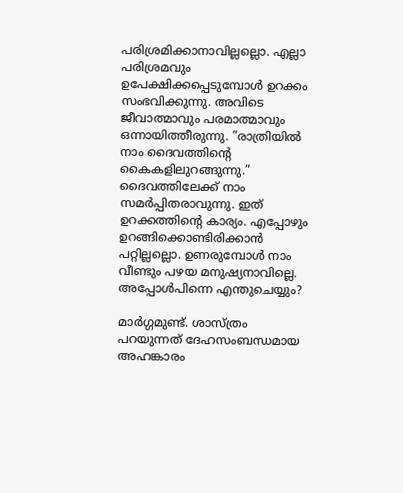പരിശ്രമിക്കാനാവില്ലല്ലൊ. എല്ലാ പരിശ്രമവും ഉപേക്ഷിക്കപ്പെടുമ്പോള്‍ ഉറക്കം സംഭവിക്കുന്നു. അവിടെ ജീവാത്മാവും പരമാത്മാവും ഒന്നായിത്തീരുന്നു. ”രാത്രിയില്‍ നാം ദൈവത്തിന്റെ കൈകളിലുറങ്ങുന്നു.” ദൈവത്തിലേക്ക് നാം സമര്‍പ്പിതരാവുന്നു. ഇത് ഉറക്കത്തിന്റെ കാര്യം. എപ്പോഴും ഉറങ്ങിക്കൊണ്ടിരിക്കാന്‍ പറ്റില്ലല്ലൊ. ഉണരുമ്പോള്‍ നാം വീണ്ടും പഴയ മനുഷ്യനാവില്ലെ. അപ്പോള്‍പിന്നെ എന്തുചെയ്യും?

മാര്‍ഗ്ഗമുണ്ട്. ശാസ്ത്രം പറയുന്നത് ദേഹസംബന്ധമായ അഹങ്കാരം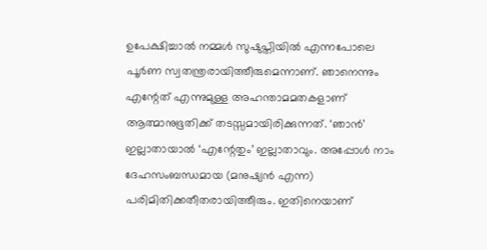ഉപേക്ഷിച്ചാല്‍ നമ്മള്‍ സുഷുപ്തിയില്‍ എന്നപോലെ പൂര്‍ണ സ്വതന്ത്രരായിത്തീരുമെന്നാണ്. ഞാനെന്നും എന്റേത് എന്നുമുള്ള അഹന്താമമതകളാണ് ആത്മാനുഭൂതിക്ക് തടസ്സമായിരിക്കുന്നത്. ‘ഞാന്‍’ ഇല്ലാതായാല്‍ ‘എന്റേതും’ ഇല്ലാതാവും. അപ്പോള്‍ നാം ദേഹസംബന്ധമായ (മനുഷ്യന്‍ എന്ന) പരിമിതിക്കതീതരായിത്തീരും. ഇതിനെയാണ്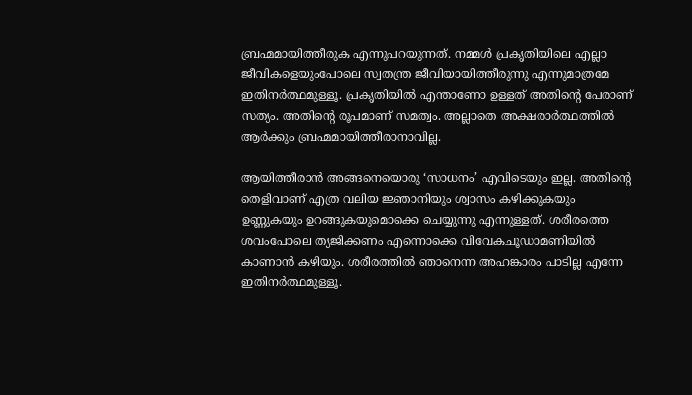ബ്രഹ്മമായിത്തീരുക എന്നുപറയുന്നത്. നമ്മള്‍ പ്രകൃതിയിലെ എല്ലാ ജീവികളെയുംപോലെ സ്വതന്ത്ര ജീവിയായിത്തീരുന്നു എന്നുമാത്രമേ ഇതിനര്‍ത്ഥമുള്ളൂ. പ്രകൃതിയില്‍ എന്താണോ ഉള്ളത് അതിന്റെ പേരാണ് സത്യം. അതിന്റെ രൂപമാണ് സമത്വം. അല്ലാതെ അക്ഷരാര്‍ത്ഥത്തില്‍ ആര്‍ക്കും ബ്രഹ്മമായിത്തീരാനാവില്ല.

ആയിത്തീരാന്‍ അങ്ങനെയൊരു ‘സാധനം’ എവിടെയും ഇല്ല. അതിന്റെ തെളിവാണ് എത്ര വലിയ ജ്ഞാനിയും ശ്വാസം കഴിക്കുകയും ഉണ്ണുകയും ഉറങ്ങുകയുമൊക്കെ ചെയ്യുന്നു എന്നുള്ളത്. ശരീരത്തെ ശവംപോലെ ത്യജിക്കണം എന്നൊക്കെ വിവേകചൂഡാമണിയില്‍ കാണാന്‍ കഴിയും. ശരീരത്തില്‍ ഞാനെന്ന അഹങ്കാരം പാടില്ല എന്നേ ഇതിനര്‍ത്ഥമുള്ളൂ.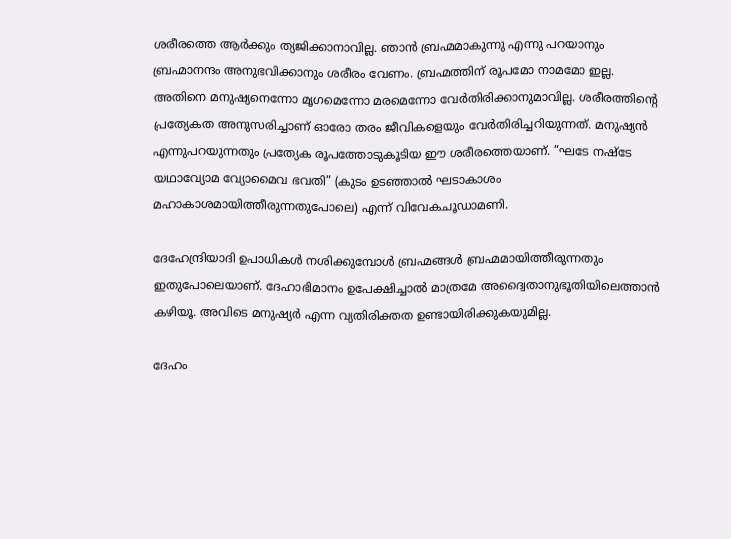ശരീരത്തെ ആര്‍ക്കും ത്യജിക്കാനാവില്ല. ഞാന്‍ ബ്രഹ്മമാകുന്നു എന്നു പറയാനും ബ്രഹ്മാനന്ദം അനുഭവിക്കാനും ശരീരം വേണം. ബ്രഹ്മത്തിന് രൂപമോ നാമമോ ഇല്ല. അതിനെ മനുഷ്യനെന്നോ മൃഗമെന്നോ മരമെന്നോ വേര്‍തിരിക്കാനുമാവില്ല. ശരീരത്തിന്റെ പ്രത്യേകത അനുസരിച്ചാണ് ഓരോ തരം ജീവികളെയും വേര്‍തിരിച്ചറിയുന്നത്. മനുഷ്യന്‍ എന്നുപറയുന്നതും പ്രത്യേക രൂപത്തോടുകൂടിയ ഈ ശരീരത്തെയാണ്. ”ഘടേ നഷ്‌ടേ യഥാവ്യോമ വ്യോമൈവ ഭവതി” (കുടം ഉടഞ്ഞാല്‍ ഘടാകാശം മഹാകാശമായിത്തീരുന്നതുപോലെ) എന്ന് വിവേകചൂഡാമണി.

ദേഹേന്ദ്രിയാദി ഉപാധികള്‍ നശിക്കുമ്പോള്‍ ബ്രഹ്മങ്ങള്‍ ബ്രഹ്മമായിത്തീരുന്നതും ഇതുപോലെയാണ്. ദേഹാഭിമാനം ഉപേക്ഷിച്ചാല്‍ മാത്രമേ അദ്വൈതാനുഭൂതിയിലെത്താന്‍ കഴിയൂ. അവിടെ മനുഷ്യര്‍ എന്ന വ്യതിരിക്തത ഉണ്ടായിരിക്കുകയുമില്ല.

ദേഹം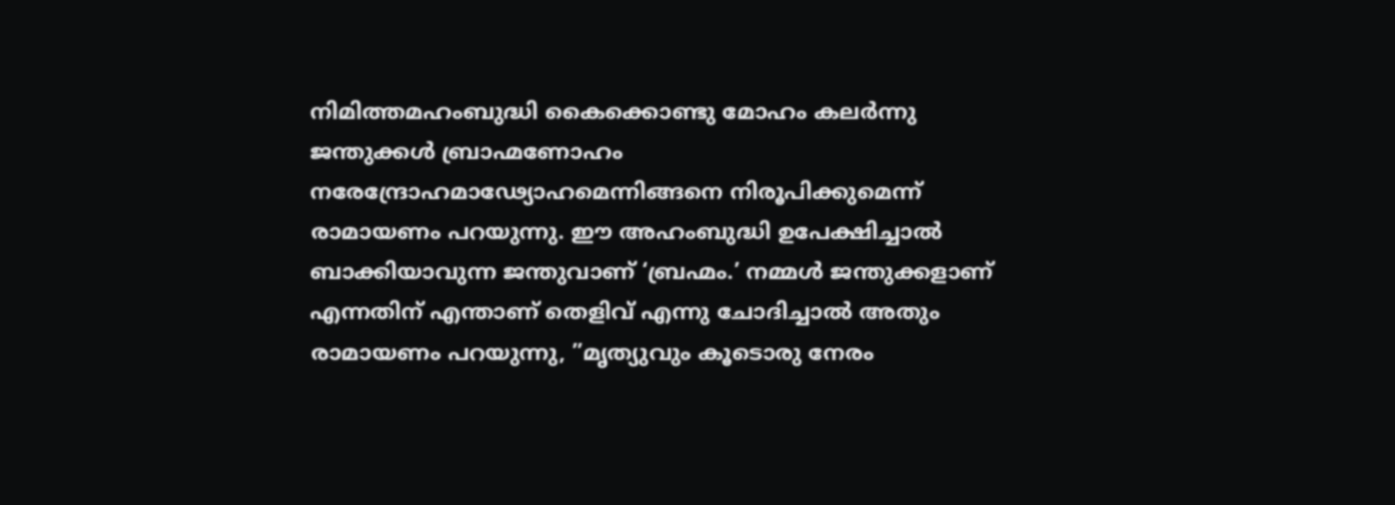നിമിത്തമഹംബുദ്ധി കൈക്കൊണ്ടു മോഹം കലര്‍ന്നു ജന്തുക്കള്‍ ബ്രാഹ്മണോഹം നരേന്ദ്രോഹമാഢ്യോഹമെന്നിങ്ങനെ നിരൂപിക്കുമെന്ന് രാമായണം പറയുന്നു. ഈ അഹംബുദ്ധി ഉപേക്ഷിച്ചാല്‍ ബാക്കിയാവുന്ന ജന്തുവാണ് ‘ബ്രഹ്മം.’ നമ്മള്‍ ജന്തുക്കളാണ് എന്നതിന് എന്താണ് തെളിവ് എന്നു ചോദിച്ചാല്‍ അതും രാമായണം പറയുന്നു, ”മൃത്യുവും കൂടൊരു നേരം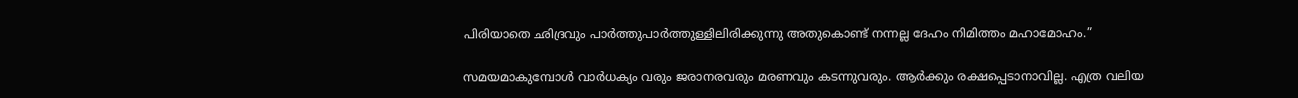പിരിയാതെ ഛിദ്രവും പാര്‍ത്തുപാര്‍ത്തുള്ളിലിരിക്കുന്നു അതുകൊണ്ട് നന്നല്ല ദേഹം നിമിത്തം മഹാമോഹം.”

സമയമാകുമ്പോള്‍ വാര്‍ധക്യം വരും ജരാനരവരും മരണവും കടന്നുവരും. ആര്‍ക്കും രക്ഷപ്പെടാനാവില്ല. എത്ര വലിയ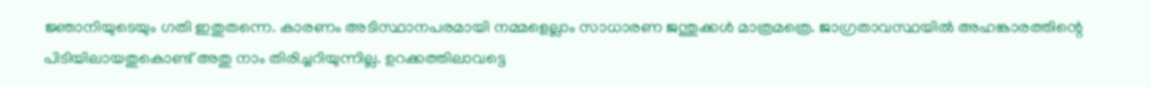ജ്ഞാനിയുടെയും ഗതി ഇതുതന്നെ. കാരണം അടിസ്ഥാനപരമായി നമ്മളെല്ലാം സാധാരണ ജന്തുക്കള്‍ മാത്രമത്രെ. ജാഗ്രതാവസ്ഥയില്‍ അഹങ്കാരത്തിന്റെ പിടിയിലായതുകൊണ്ട് അതു നാം തിരിച്ചറിയുന്നില്ല. ഉറക്കത്തിലാവട്ടെ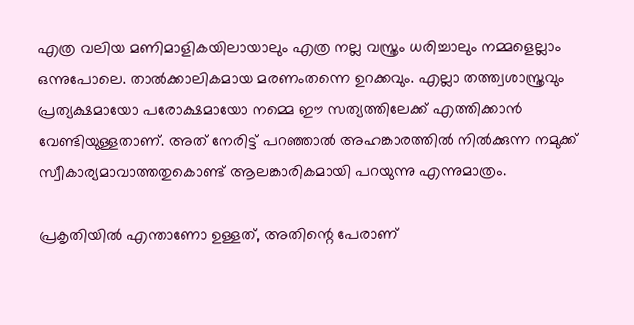എത്ര വലിയ മണിമാളികയിലായാലും എത്ര നല്ല വസ്ത്രം ധരിച്ചാലും നമ്മളെല്ലാം ഒന്നുപോലെ. താല്‍ക്കാലികമായ മരണംതന്നെ ഉറക്കവും. എല്ലാ തത്ത്വശാസ്ത്രവും പ്രത്യക്ഷമായോ പരോക്ഷമായോ നമ്മെ ഈ സത്യത്തിലേക്ക് എത്തിക്കാന്‍ വേണ്ടിയുള്ളതാണ്. അത് നേരിട്ട് പറഞ്ഞാല്‍ അഹങ്കാരത്തില്‍ നില്‍ക്കുന്ന നമുക്ക് സ്വീകാര്യമാവാത്തതുകൊണ്ട് ആലങ്കാരികമായി പറയുന്നു എന്നുമാത്രം.

പ്രകൃതിയില്‍ എന്താണോ ഉള്ളത്, അതിന്റെ പേരാണ്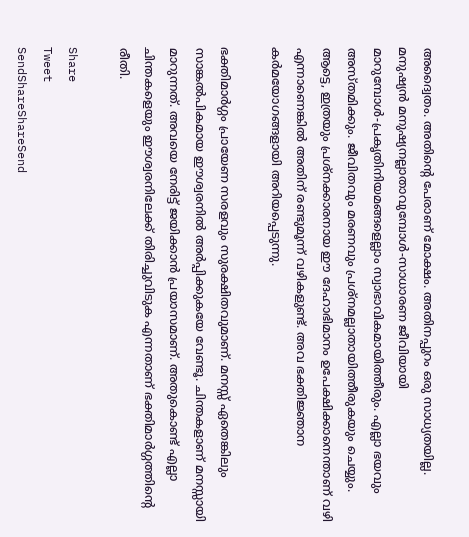അദ്വൈതം. അതിന്റെ പേരാണ് മോക്ഷം. അതിനപ്പുറം ഒരു സാധ്യതയില്ല. മനുഷ്യന്‍ മനുഷ്യനല്ലാതാവുമ്പോള്‍-സാധാരണ ജീവിയായി മാറുമ്പോള്‍-പ്രകൃതിനിയമങ്ങളെല്ലാം സ്വാഭാവികമായിത്തീരും. എല്ലാ ഭയവും അസ്തമിക്കും. ജീവിതവും മരണവും പ്രശ്‌നമല്ലാതായിത്തീരുകയും ചെയ്യും. ആട്ടെ, ഇത്രയും പ്രശ്‌നക്കാരനായ ഈ ദേഹാഭിമാനം ഉപേക്ഷിക്കാനെന്താണ് വഴി എന്നാണെങ്കില്‍ അതിന് രണ്ടുമൂന്ന് വഴികളുണ്ട്. അവ ഭക്തിജ്ഞാന കര്‍മയോഗങ്ങളായി അറിയപ്പെടുന്നു.

ഭക്തിമാര്‍ഗ്ഗം പ്രായേണ സരളവും സുരക്ഷിതവുമാണ്. മനസ്സ് ഏതെങ്കിലും സാങ്കല്‍പികമായ ഈശ്വരനില്‍ അര്‍പ്പിക്കുകയേ വേണ്ടൂ. ചിന്തകളാണ് മനസ്സായി മാറുന്നത്. അവയെ നേരിട്ട് ജയിക്കാന്‍ പ്രയാസമാണ്. അതുകൊണ്ട് എല്ലാ ചിന്തകളെയും ഈശ്വരനിലേക്ക് തിരിച്ചുവിടുക എന്നതാണ് ഭക്തിമാര്‍ഗ്ഗത്തിന്റെ രീതി.

Share
Tweet
SendShareShareSend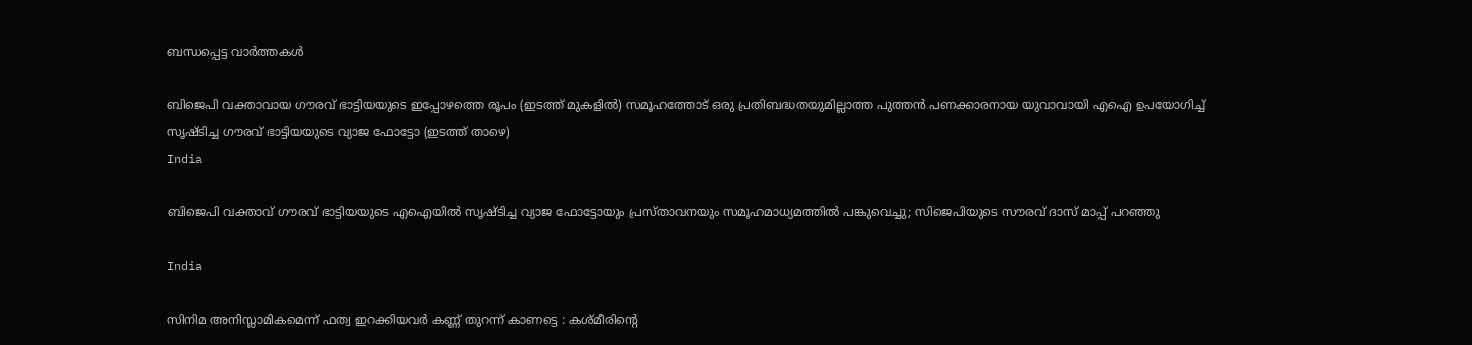ബന്ധപ്പെട്ട വാര്‍ത്തകള്‍

ബിജെപി വക്താവായ ഗൗരവ് ഭാട്ടിയയുടെ ഇപ്പോഴത്തെ രൂപം (ഇടത്ത് മുകളില്‍) സമൂഹത്തോട് ഒരു പ്രതിബദ്ധതയുമില്ലാത്ത പുത്തന്‍ പണക്കാരനായ യുവാവായി എഐ ഉപയോഗിച്ച് സൃഷ്ടിച്ച ഗൗരവ് ഭാട്ടിയയുടെ വ്യാജ ഫോട്ടോ (ഇടത്ത് താഴെ)
India

ബിജെപി വക്താവ് ഗൗരവ് ഭാട്ടിയയുടെ എഐയില്‍ സൃഷ്ടിച്ച വ്യാജ ഫോട്ടോയും പ്രസ്താവനയും സമൂഹമാധ്യമത്തില്‍ പങ്കുവെച്ചു; സിജെപിയുടെ സൗരവ് ദാസ് മാപ്പ് പറഞ്ഞു

India

സിനിമ അനിസ്ലാമികമെന്ന് ഫത്വ ഇറക്കിയവർ കണ്ണ് തുറന്ന് കാണട്ടെ : കശ്മീരിന്റെ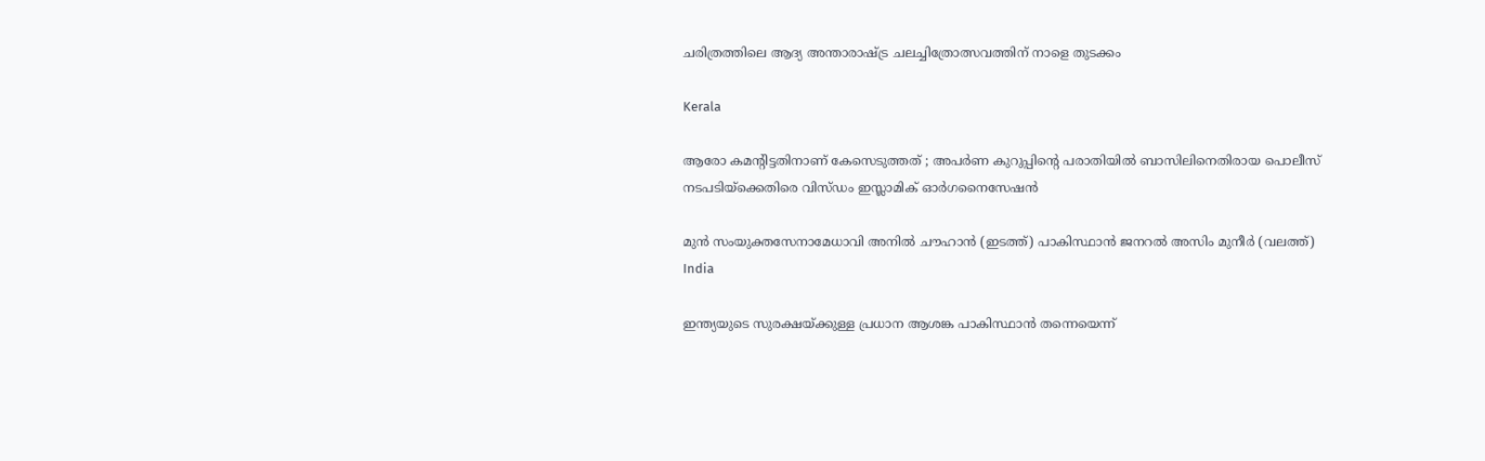ചരിത്രത്തിലെ ആദ്യ അന്താരാഷ്‌ട്ര ചലച്ചിത്രോത്സവത്തിന് നാളെ തുടക്കം

Kerala

ആരോ കമന്റിട്ടതിനാണ് കേസെടുത്തത് ; അപര്‍ണ കുറുപ്പിന്റെ പരാതിയില്‍ ബാസിലിനെതിരായ പൊലീസ് നടപടിയ്‌ക്കെതിരെ വിസ്ഡം ഇസ്ലാമിക് ഓര്‍ഗനൈസേഷന്‍

മുന്‍ സംയുക്തസേനാമേധാവി അനില്‍ ചൗഹാന്‍ (ഇടത്ത്) പാകിസ്ഥാന്‍ ജനറല്‍ അസിം മുനീര്‍ (വലത്ത്)
India

ഇന്ത്യയുടെ സുരക്ഷയ്‌ക്കുള്ള പ്രധാന ആശങ്ക പാകിസ്ഥാൻ തന്നെയെന്ന്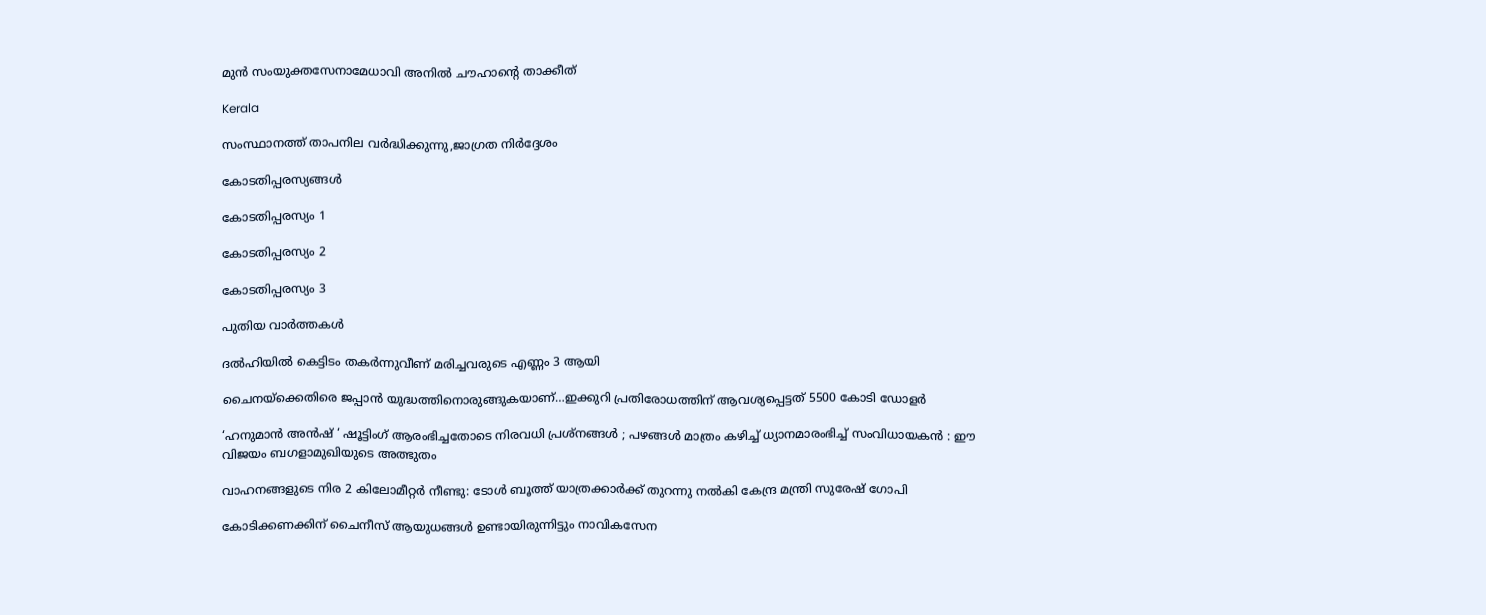മുൻ സംയുക്തസേനാമേധാവി അനിൽ ചൗഹാന്റെ താക്കീത്

Kerala

സംസ്ഥാനത്ത് താപനില വര്‍ദ്ധിക്കുന്നു,ജാഗ്രത നിര്‍ദ്ദേശം

കോടതിപ്പരസ്യങ്ങള്‍

കോടതിപ്പരസ്യം 1

കോടതിപ്പരസ്യം 2

കോടതിപ്പരസ്യം 3

പുതിയ വാര്‍ത്തകള്‍

ദല്‍ഹിയില്‍ കെട്ടിടം തകര്‍ന്നുവീണ് മരിച്ചവരുടെ എണ്ണം 3 ആയി

ചൈനയ്‌ക്കെതിരെ ജപ്പാ‍ന്‍ യുദ്ധത്തിനൊരുങ്ങുകയാണ്…ഇക്കുറി പ്രതിരോധത്തിന് ആവശ്യപ്പെട്ടത് 5500 കോടി ഡോളര്‍

‘ഹനുമാൻ അൻഷ് ‘ ഷൂട്ടിംഗ് ആരംഭിച്ചതോടെ നിരവധി പ്രശ്നങ്ങൾ ; പഴങ്ങൾ മാത്രം കഴിച്ച് ധ്യാനമാരംഭിച്ച് സംവിധായകൻ : ഈ വിജയം ബഗളാമുഖിയുടെ അത്ഭുതം

വാഹനങ്ങളുടെ നിര 2 കിലോമീറ്റര്‍ നീണ്ടു: ടോള്‍ ബൂത്ത് യാത്രക്കാര്‍ക്ക് തുറന്നു നല്‍കി കേന്ദ്ര മന്ത്രി സുരേഷ് ഗോപി

കോടിക്കണക്കിന് ചൈനീസ് ആയുധങ്ങൾ ഉണ്ടായിരുന്നിട്ടും നാവികസേന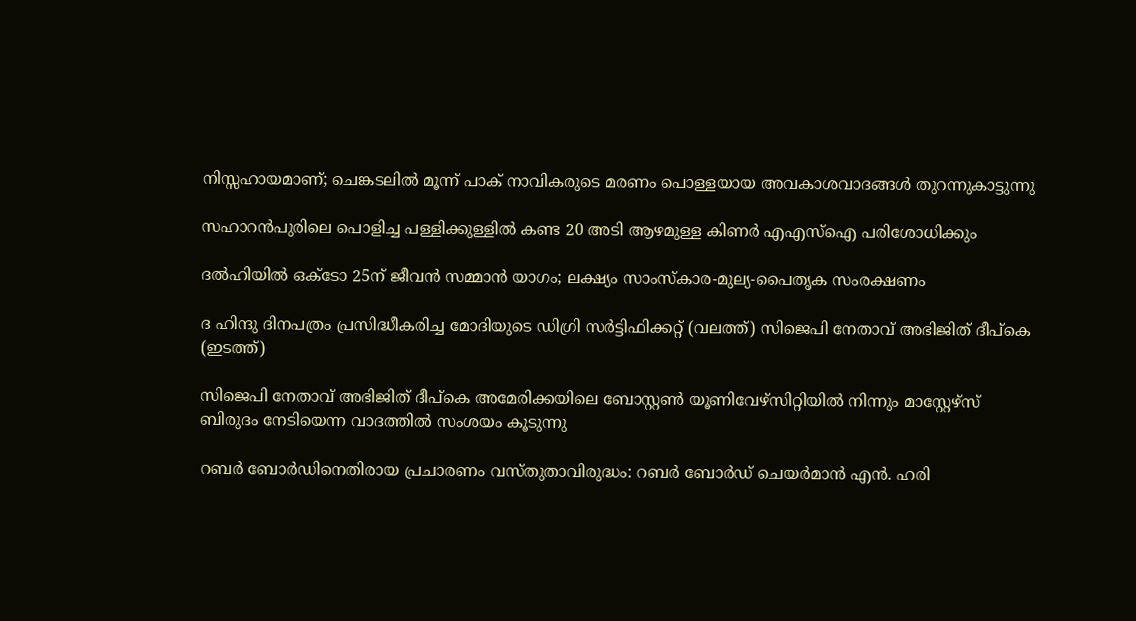നിസ്സഹായമാണ്; ചെങ്കടലിൽ മൂന്ന് പാക് നാവികരുടെ മരണം പൊള്ളയായ അവകാശവാദങ്ങൾ തുറന്നുകാട്ടുന്നു

സഹാറൻപുരിലെ പൊളിച്ച പള്ളിക്കുള്ളിൽ കണ്ട 20 അടി ആഴമുള്ള കിണർ എഎസ്‌ഐ പരിശോധിക്കും

ദൽഹിയിൽ ഒക്‌ടോ 25ന് ജീവൻ സമ്മാൻ യാഗം; ലക്ഷ്യം സാംസ്‌കാര-മുല്യ-പൈതൃക സംരക്ഷണം

ദ ഹിന്ദു ദിനപത്രം പ്രസിദ്ധീകരിച്ച മോദിയുടെ ഡിഗ്രി സര്‍ട്ടിഫിക്കറ്റ് (വലത്ത്) സിജെപി നേതാവ് അഭിജിത് ദീപ്കെ (ഇടത്ത്)

സിജെപി നേതാവ് അഭിജിത് ദീപ്കെ അമേരിക്കയിലെ ബോസ്റ്റണ്‍ യൂണിവേഴ്സിറ്റിയില്‍ നിന്നും മാസ്റ്റേഴ്സ് ബിരുദം നേടിയെന്ന വാദത്തില്‍ സംശയം കൂടുന്നു

റബർ ബോർഡിനെതിരായ പ്രചാരണം വസ്തുതാവിരുദ്ധം: റബർ ബോർഡ് ചെയർമാൻ എൻ. ഹരി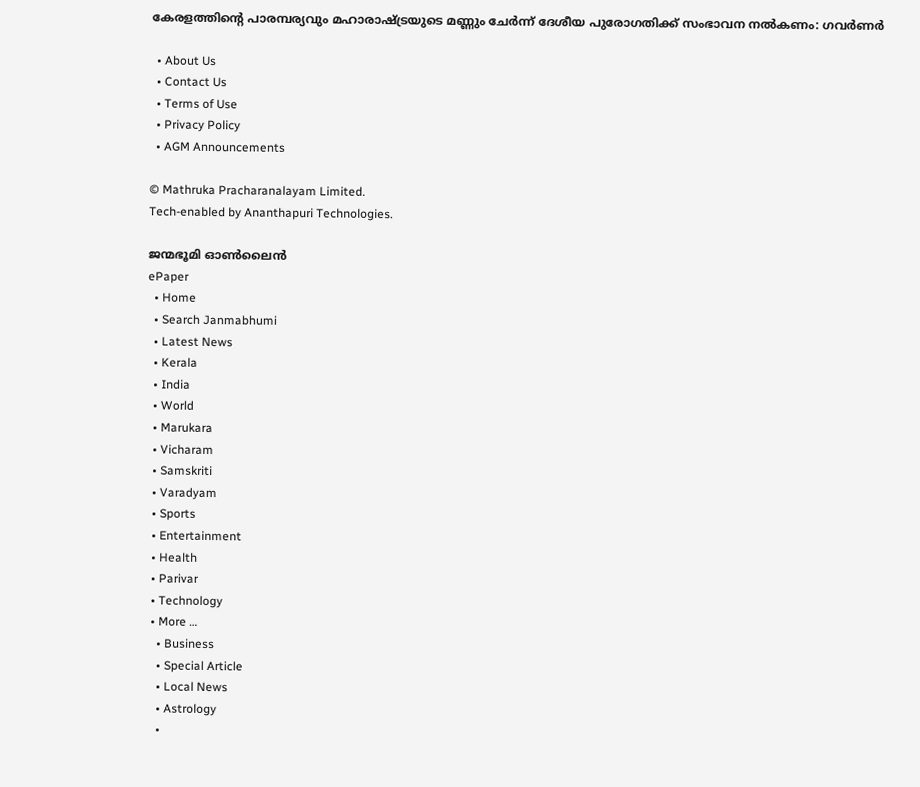കേരളത്തിന്റെ പാരമ്പര്യവും മഹാരാഷ്‌ട്രയുടെ മണ്ണും ചേര്‍ന്ന് ദേശീയ പുരോഗതിക്ക് സംഭാവന നല്‍കണം: ഗവര്‍ണര്‍

  • About Us
  • Contact Us
  • Terms of Use
  • Privacy Policy
  • AGM Announcements

© Mathruka Pracharanalayam Limited.
Tech-enabled by Ananthapuri Technologies.

ജന്മഭൂമി ഓണ്‍ലൈന്‍
ePaper
  • Home
  • Search Janmabhumi
  • Latest News
  • Kerala
  • India
  • World
  • Marukara
  • Vicharam
  • Samskriti
  • Varadyam
  • Sports
  • Entertainment
  • Health
  • Parivar
  • Technology
  • More …
    • Business
    • Special Article
    • Local News
    • Astrology
    •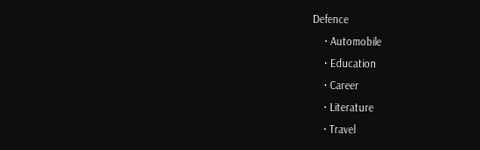Defence
    • Automobile
    • Education
    • Career
    • Literature
    • Travel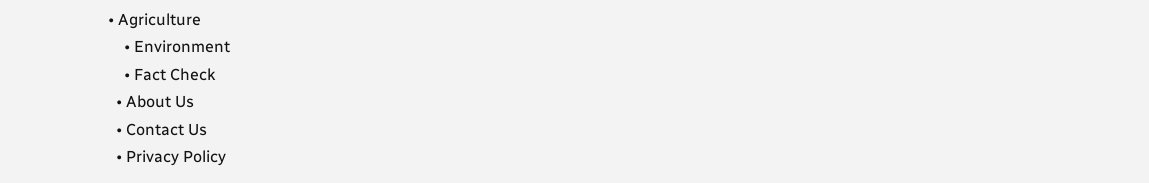• Agriculture
    • Environment
    • Fact Check
  • About Us
  • Contact Us
  • Privacy Policy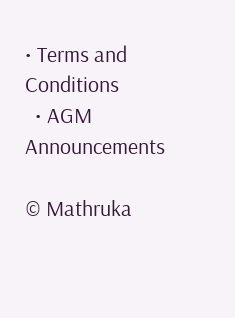• Terms and Conditions
  • AGM Announcements

© Mathruka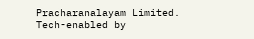Pracharanalayam Limited.
Tech-enabled by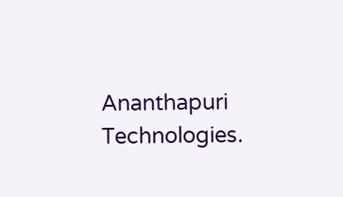Ananthapuri Technologies.